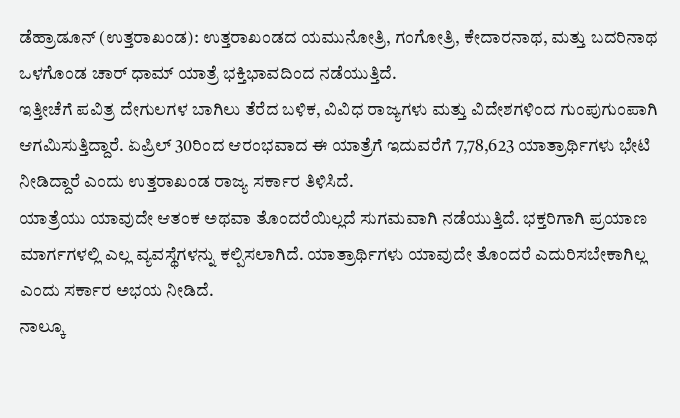ಡೆಹ್ರಾಡೂನ್ (ಉತ್ತರಾಖಂಡ): ಉತ್ತರಾಖಂಡದ ಯಮುನೋತ್ರಿ, ಗಂಗೋತ್ರಿ, ಕೇದಾರನಾಥ, ಮತ್ತು ಬದರಿನಾಥ ಒಳಗೊಂಡ ಚಾರ್ ಧಾಮ್ ಯಾತ್ರೆ ಭಕ್ತಿಭಾವದಿಂದ ನಡೆಯುತ್ತಿದೆ.
ಇತ್ತೀಚೆಗೆ ಪವಿತ್ರ ದೇಗುಲಗಳ ಬಾಗಿಲು ತೆರೆದ ಬಳಿಕ, ವಿವಿಧ ರಾಜ್ಯಗಳು ಮತ್ತು ವಿದೇಶಗಳಿಂದ ಗುಂಪುಗುಂಪಾಗಿ ಆಗಮಿಸುತ್ತಿದ್ದಾರೆ. ಏಪ್ರಿಲ್ 30ರಿಂದ ಆರಂಭವಾದ ಈ ಯಾತ್ರೆಗೆ ಇದುವರೆಗೆ 7,78,623 ಯಾತ್ರಾರ್ಥಿಗಳು ಭೇಟಿ ನೀಡಿದ್ದಾರೆ ಎಂದು ಉತ್ತರಾಖಂಡ ರಾಜ್ಯ ಸರ್ಕಾರ ತಿಳಿಸಿದೆ.
ಯಾತ್ರೆಯು ಯಾವುದೇ ಆತಂಕ ಅಥವಾ ತೊಂದರೆಯಿಲ್ಲದೆ ಸುಗಮವಾಗಿ ನಡೆಯುತ್ತಿದೆ. ಭಕ್ತರಿಗಾಗಿ ಪ್ರಯಾಣ ಮಾರ್ಗಗಳಲ್ಲಿ ಎಲ್ಲ ವ್ಯವಸ್ಥೆಗಳನ್ನು ಕಲ್ಪಿಸಲಾಗಿದೆ. ಯಾತ್ರಾರ್ಥಿಗಳು ಯಾವುದೇ ತೊಂದರೆ ಎದುರಿಸಬೇಕಾಗಿಲ್ಲ ಎಂದು ಸರ್ಕಾರ ಅಭಯ ನೀಡಿದೆ.
ನಾಲ್ಕೂ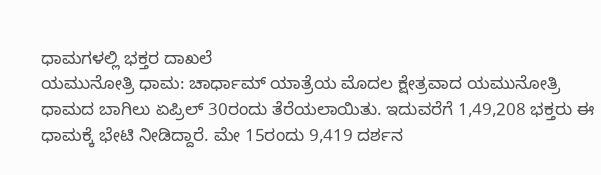ಧಾಮಗಳಲ್ಲಿ ಭಕ್ತರ ದಾಖಲೆ
ಯಮುನೋತ್ರಿ ಧಾಮ: ಚಾರ್ಧಾಮ್ ಯಾತ್ರೆಯ ಮೊದಲ ಕ್ಷೇತ್ರವಾದ ಯಮುನೋತ್ರಿ ಧಾಮದ ಬಾಗಿಲು ಏಪ್ರಿಲ್ 30ರಂದು ತೆರೆಯಲಾಯಿತು. ಇದುವರೆಗೆ 1,49,208 ಭಕ್ತರು ಈ ಧಾಮಕ್ಕೆ ಭೇಟಿ ನೀಡಿದ್ದಾರೆ. ಮೇ 15ರಂದು 9,419 ದರ್ಶನ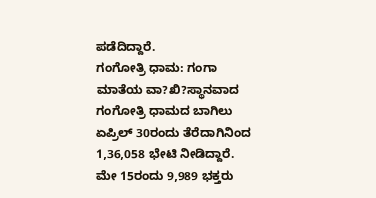ಪಡೆದಿದ್ದಾರೆ.
ಗಂಗೋತ್ರಿ ಧಾಮ: ಗಂಗಾ ಮಾತೆಯ ವಾ?ಖಿ?ಸ್ಥಾನವಾದ ಗಂಗೋತ್ರಿ ಧಾಮದ ಬಾಗಿಲು ಏಪ್ರಿಲ್ 30ರಂದು ತೆರೆದಾಗಿನಿಂದ 1,36,058 ಭೇಟಿ ನೀಡಿದ್ದಾರೆ. ಮೇ 15ರಂದು 9,989 ಭಕ್ತರು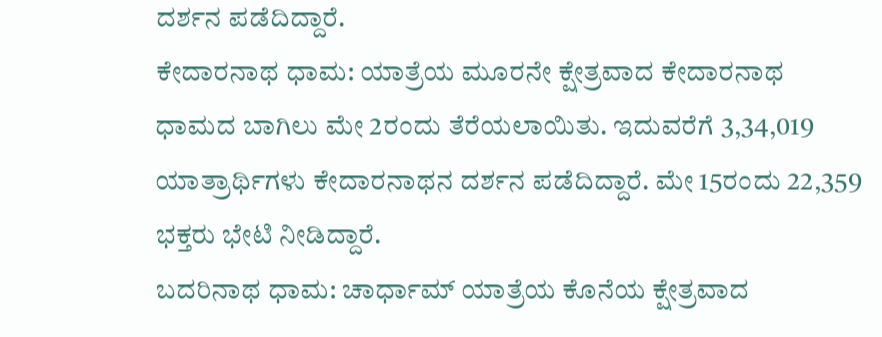ದರ್ಶನ ಪಡೆದಿದ್ದಾರೆ.
ಕೇದಾರನಾಥ ಧಾಮ: ಯಾತ್ರೆಯ ಮೂರನೇ ಕ್ಷೇತ್ರವಾದ ಕೇದಾರನಾಥ ಧಾಮದ ಬಾಗಿಲು ಮೇ 2ರಂದು ತೆರೆಯಲಾಯಿತು. ಇದುವರೆಗೆ 3,34,019 ಯಾತ್ರಾರ್ಥಿಗಳು ಕೇದಾರನಾಥನ ದರ್ಶನ ಪಡೆದಿದ್ದಾರೆ. ಮೇ 15ರಂದು 22,359 ಭಕ್ತರು ಭೇಟಿ ನೀಡಿದ್ದಾರೆ.
ಬದರಿನಾಥ ಧಾಮ: ಚಾರ್ಧಾಮ್ ಯಾತ್ರೆಯ ಕೊನೆಯ ಕ್ಷೇತ್ರವಾದ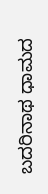ಬದರಿನಾಥ ಧಾಮದ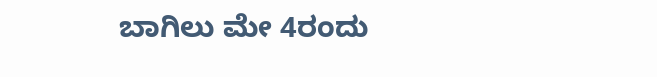ಬಾಗಿಲು ಮೇ 4ರಂದು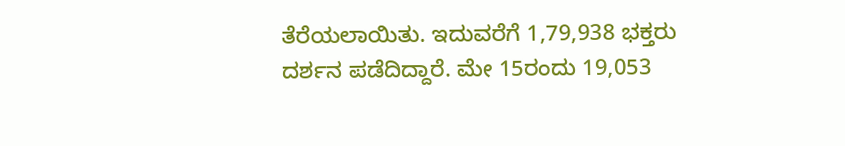ತೆರೆಯಲಾಯಿತು. ಇದುವರೆಗೆ 1,79,938 ಭಕ್ತರು ದರ್ಶನ ಪಡೆದಿದ್ದಾರೆ. ಮೇ 15ರಂದು 19,053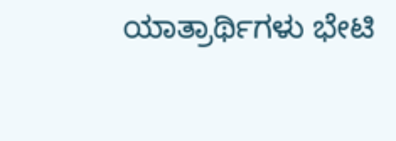ಯಾತ್ರಾರ್ಥಿಗಳು ಭೇಟಿ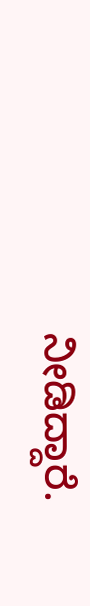ನೀಡಿದ್ದಾರೆ.